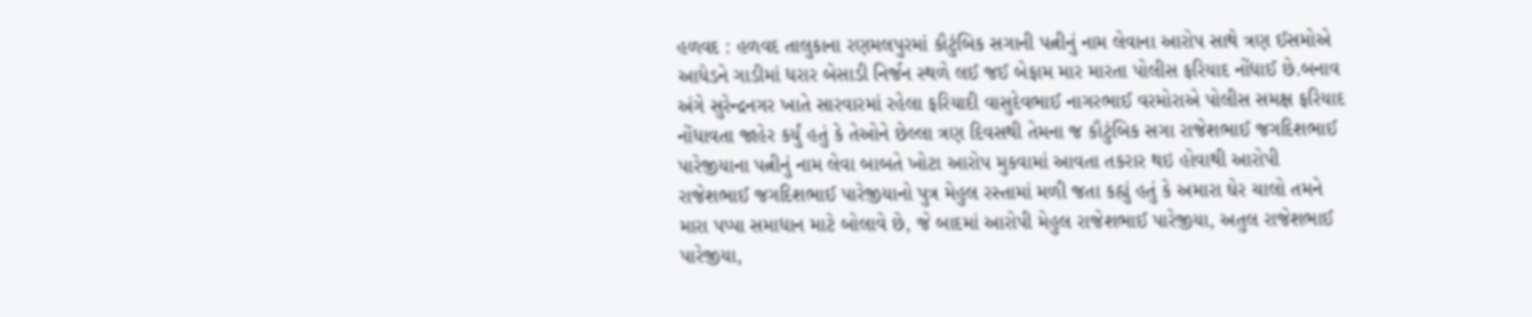હળવદ : હળવદ તાલુકાના રણમલપુરમાં કૌટુંબિક સગાની પત્નીનું નામ લેવાના આરોપ સાથે ત્રણ ઈસમોએ આધેડને ગાડીમાં ધરાર બેસાડી નિર્જન સ્થળે લઈ જઈ બેફામ માર મારતા પોલીસ ફરિયાદ નોંધાઈ છે.બનાવ અંગે સુરેન્દ્રનગર ખાતે સારવારમાં રહેલા ફરિયાદી વાસુદેવભાઈ નાગરભાઈ વરમોરાએ પોલીસ સમક્ષ ફરિયાદ નોંધાવતા જાહેર કર્યું હતું કે તેઓને છેલ્લા ત્રણ દિવસથી તેમના જ કૌટુંબિક સગા રાજેશભાઈ જગદિશભાઈ પારેજીયાના પત્નીનું નામ લેવા બાબતે ખોટા આરોપ મુકવામાં આવતા તકરાર થઇ હોવાથી આરોપી રાજેશભાઈ જગદિશભાઈ પારેજીયાનો પુત્ર મેહુલ રસ્તામાં મળી જતા કહ્યું હતું કે અમારા ઘેર ચાલો તમને મારા પપ્પા સમાધાન માટે બોલાવે છે, જે બાદમાં આરોપી મેહુલ રાજેશભાઈ પારેજીયા, અતુલ રાજેશભાઈ પારેજીયા,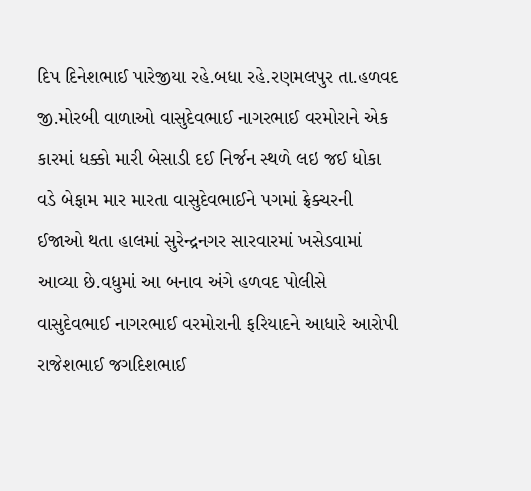દિપ દિનેશભાઈ પારેજીયા રહે.બધા રહે.રણમલપુર તા.હળવદ જી.મોરબી વાળાઓ વાસુદેવભાઈ નાગરભાઈ વરમોરાને એક કારમાં ધક્કો મારી બેસાડી દઈ નિર્જન સ્થળે લઇ જઈ ધોકા વડે બેફામ માર મારતા વાસુદેવભાઈને પગમાં ફ્રેક્ચરની ઈજાઓ થતા હાલમાં સુરેન્દ્રનગર સારવારમાં ખસેડવામાં આવ્યા છે.વધુમાં આ બનાવ અંગે હળવદ પોલીસે વાસુદેવભાઈ નાગરભાઈ વરમોરાની ફરિયાદને આધારે આરોપી રાજેશભાઈ જગદિશભાઈ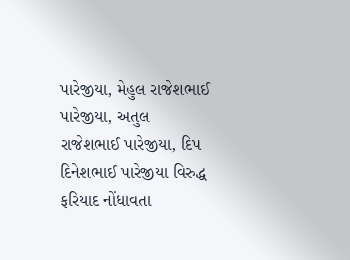પારેજીયા, મેહુલ રાજેશભાઈ પારેજીયા, અતુલ રાજેશભાઈ પારેજીયા, દિપ દિનેશભાઈ પારેજીયા વિરુદ્ધ ફરિયાદ નોંધાવતા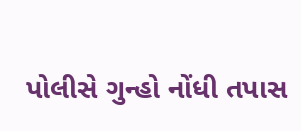પોલીસે ગુન્હો નોંધી તપાસ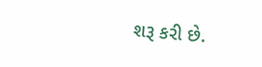શરૂ કરી છે.